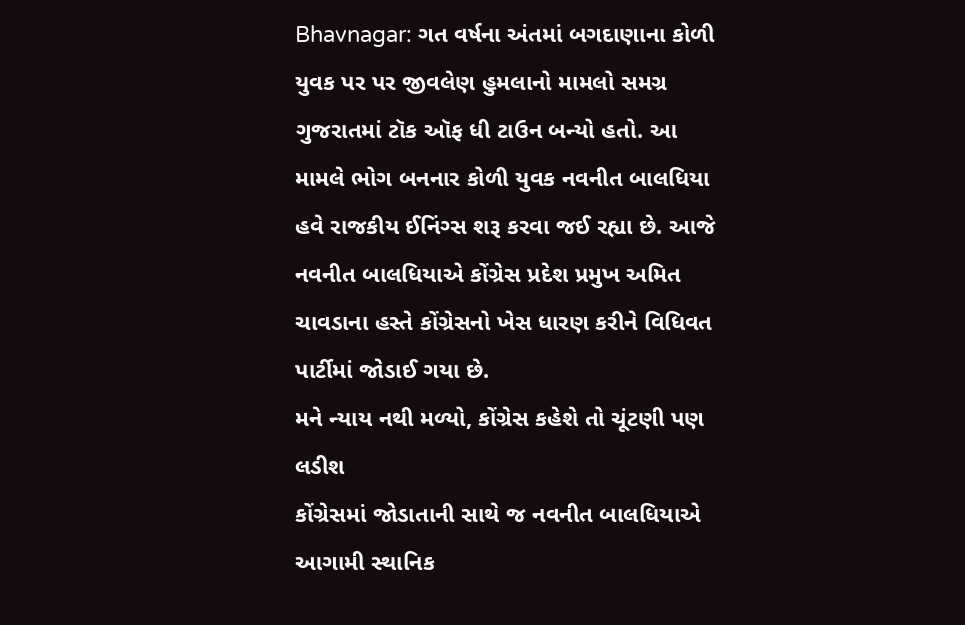Bhavnagar: ગત વર્ષના અંતમાં બગદાણાના કોળી યુવક પર પર જીવલેણ હુમલાનો મામલો સમગ્ર ગુજરાતમાં ટૉક ઑફ ધી ટાઉન બન્યો હતો. આ મામલે ભોગ બનનાર કોળી યુવક નવનીત બાલધિયા હવે રાજકીય ઈનિંગ્સ શરૂ કરવા જઈ રહ્યા છે. આજે નવનીત બાલધિયાએ કોંગ્રેસ પ્રદેશ પ્રમુખ અમિત ચાવડાના હસ્તે કોંગ્રેસનો ખેસ ધારણ કરીને વિધિવત પાર્ટીમાં જોડાઈ ગયા છે.
મને ન્યાય નથી મળ્યો, કોંગ્રેસ કહેશે તો ચૂંટણી પણ લડીશ
કોંગ્રેસમાં જોડાતાની સાથે જ નવનીત બાલધિયાએ આગામી સ્થાનિક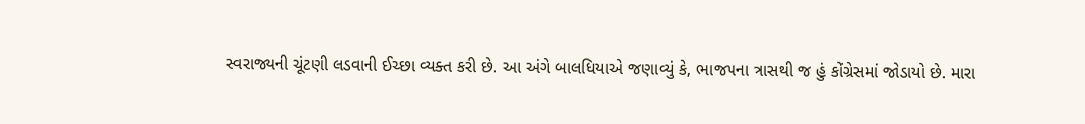સ્વરાજ્યની ચૂંટણી લડવાની ઈચ્છા વ્યક્ત કરી છે. આ અંગે બાલધિયાએ જણાવ્યું કે, ભાજપના ત્રાસથી જ હું કોંગ્રેસમાં જોડાયો છે. મારા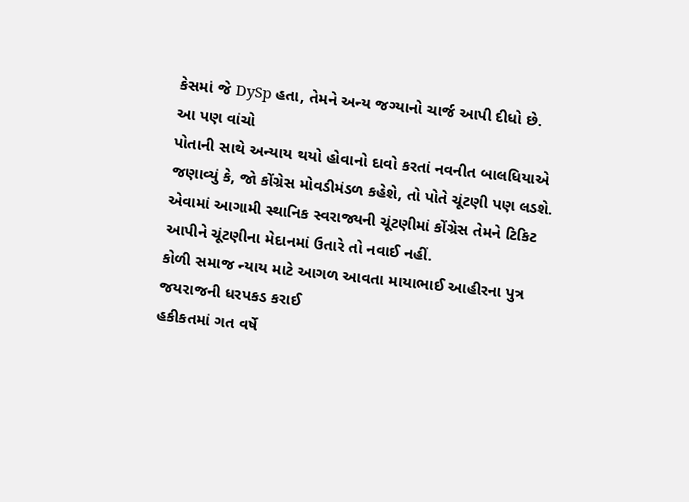કેસમાં જે DySp હતા, તેમને અન્ય જગ્યાનો ચાર્જ આપી દીધો છે.
આ પણ વાંચો
પોતાની સાથે અન્યાય થયો હોવાનો દાવો કરતાં નવનીત બાલધિયાએ જણાવ્યું કે, જો કોંગ્રેસ મોવડીમંડળ કહેશે, તો પોતે ચૂંટણી પણ લડશે. એવામાં આગામી સ્થાનિક સ્વરાજ્યની ચૂંટણીમાં કોંગ્રેસ તેમને ટિકિટ આપીને ચૂંટણીના મેદાનમાં ઉતારે તો નવાઈ નહીં.
કોળી સમાજ ન્યાય માટે આગળ આવતા માયાભાઈ આહીરના પુત્ર જયરાજની ધરપકડ કરાઈ
હકીકતમાં ગત વર્ષે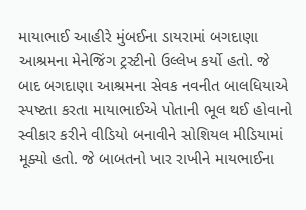માયાભાઈ આહીરે મુંબઈના ડાયરામાં બગદાણા આશ્રમના મેનેજિંગ ટ્રસ્ટીનો ઉલ્લેખ કર્યો હતો. જે બાદ બગદાણા આશ્રમના સેવક નવનીત બાલધિયાએ સ્પષ્ટતા કરતા માયાભાઈએ પોતાની ભૂલ થઈ હોવાનો સ્વીકાર કરીને વીડિયો બનાવીને સોશિયલ મીડિયામાં મૂક્યો હતો. જે બાબતનો ખાર રાખીને માયભાઈના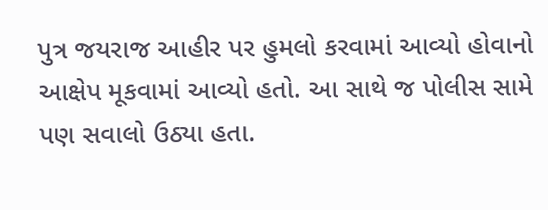પુત્ર જયરાજ આહીર પર હુમલો કરવામાં આવ્યો હોવાનો આક્ષેપ મૂકવામાં આવ્યો હતો. આ સાથે જ પોલીસ સામે પણ સવાલો ઉઠ્યા હતા.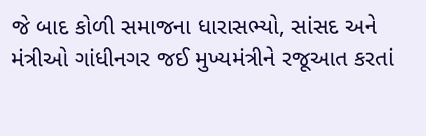જે બાદ કોળી સમાજના ધારાસભ્યો, સાંસદ અને મંત્રીઓ ગાંધીનગર જઈ મુખ્યમંત્રીને રજૂઆત કરતાં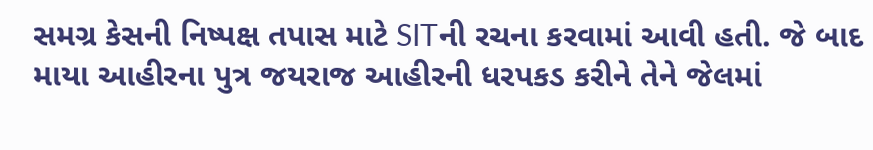સમગ્ર કેસની નિષ્પક્ષ તપાસ માટે SITની રચના કરવામાં આવી હતી. જે બાદ માયા આહીરના પુત્ર જયરાજ આહીરની ધરપકડ કરીને તેને જેલમાં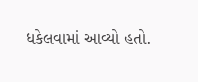ધકેલવામાં આવ્યો હતો.